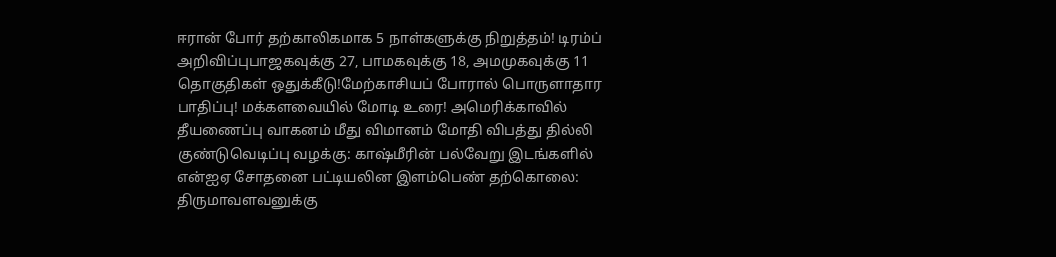ஈரான் போர் தற்காலிகமாக 5 நாள்களுக்கு நிறுத்தம்! டிரம்ப் அறிவிப்புபாஜகவுக்கு 27, பாமகவுக்கு 18, அமமுகவுக்கு 11 தொகுதிகள் ஒதுக்கீடு!மேற்காசியப் போரால் பொருளாதார பாதிப்பு! மக்களவையில் மோடி உரை! அமெரிக்காவில் தீயணைப்பு வாகனம் மீது விமானம் மோதி விபத்து தில்லி குண்டுவெடிப்பு வழக்கு: காஷ்மீரின் பல்வேறு இடங்களில் என்ஐஏ சோதனை பட்டியலின இளம்பெண் தற்கொலை: திருமாவளவனுக்கு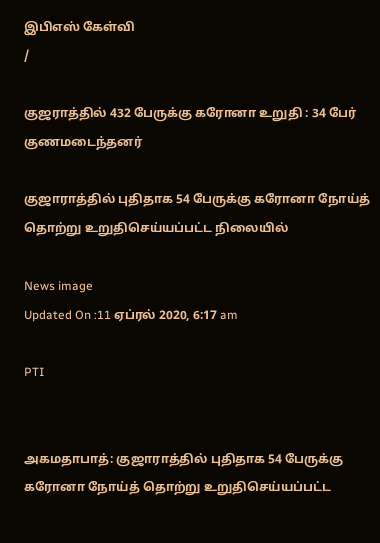இபிஎஸ் கேள்வி
/

குஜராத்தில் 432 பேருக்கு கரோனா உறுதி : 34 பேர் குணமடைந்தனர்

குஜாராத்தில் புதிதாக 54 பேருக்கு கரோனா நோய்த் தொற்று உறுதிசெய்யப்பட்ட நிலையில்

News image
Updated On :11 ஏப்ரல் 2020, 6:17 am

PTI


அகமதாபாத்: குஜாராத்தில் புதிதாக 54 பேருக்கு கரோனா நோய்த் தொற்று உறுதிசெய்யப்பட்ட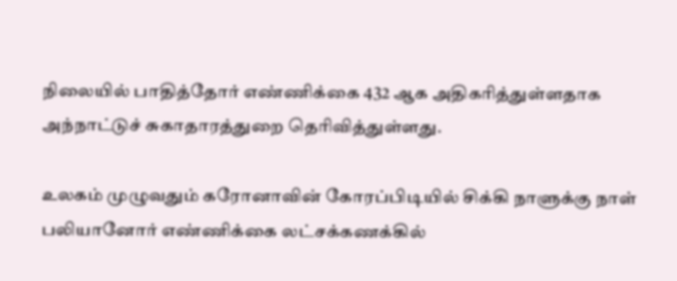நிலையில் பாதித்தோர் எண்ணிக்கை 432 ஆக அதிகரித்துள்ளதாக அந்நாட்டுச் சுகாதாரத்துறை தெரிவித்துள்ளது.

உலகம் முழுவதும் கரோனாவின் கோரப்பிடியில் சிக்கி நாளுக்கு நாள் பலியானோர் எண்ணிக்கை லட்சக்கணக்கில்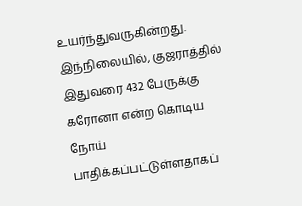உயர்ந்துவருகின்றது. இந்நிலையில், குஜராத்தில் இதுவரை 432 பேருக்கு கரோனா என்ற கொடிய நோய் பாதிக்கப்பட்டுள்ளதாகப்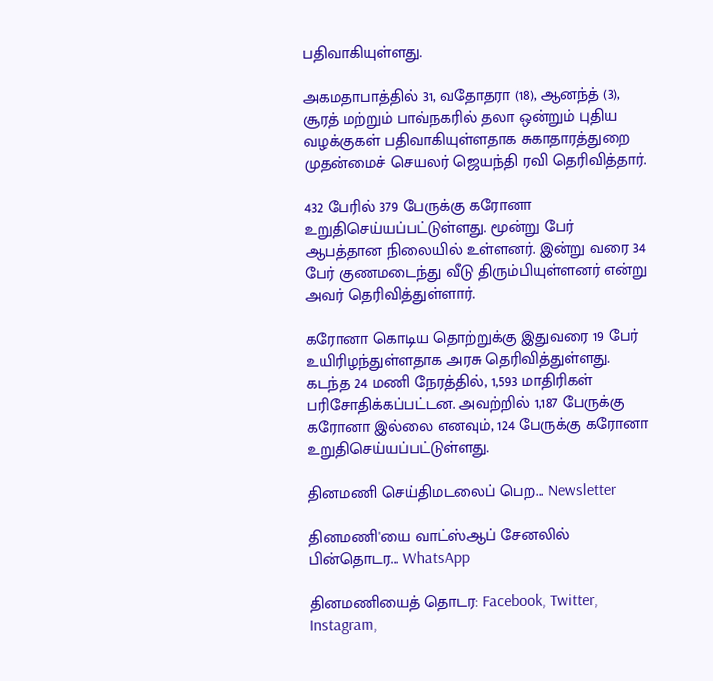பதிவாகியுள்ளது.

அகமதாபாத்தில் 31, வதோதரா (18), ஆனந்த் (3), சூரத் மற்றும் பாவ்நகரில் தலா ஒன்றும் புதிய வழக்குகள் பதிவாகியுள்ளதாக சுகாதாரத்துறை முதன்மைச் செயலர் ஜெயந்தி ரவி தெரிவித்தார்.

432 பேரில் 379 பேருக்கு கரோனா உறுதிசெய்யப்பட்டுள்ளது. மூன்று பேர் ஆபத்தான நிலையில் உள்ளனர். இன்று வரை 34 பேர் குணமடைந்து வீடு திரும்பியுள்ளனர் என்று அவர் தெரிவித்துள்ளார்.

கரோனா கொடிய தொற்றுக்கு இதுவரை 19 பேர் உயிரிழந்துள்ளதாக அரசு தெரிவித்துள்ளது. கடந்த 24 மணி நேரத்தில், 1,593 மாதிரிகள் பரிசோதிக்கப்பட்டன. அவற்றில் 1,187 பேருக்கு கரோனா இல்லை எனவும், 124 பேருக்கு கரோனா உறுதிசெய்யப்பட்டுள்ளது.

தினமணி செய்திமடலைப் பெற... Newsletter

தினமணி'யை வாட்ஸ்ஆப் சேனலில் பின்தொடர... WhatsApp

தினமணியைத் தொடர: Facebook, Twitter, Instagram,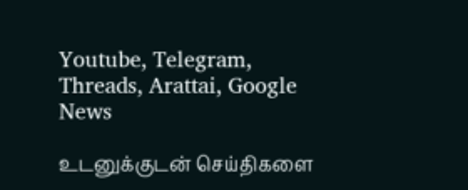Youtube, Telegram, Threads, Arattai, Google News

உடனுக்குடன் செய்திகளை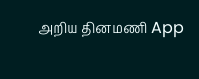அறிய தினமணி App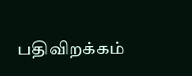பதிவிறக்கம்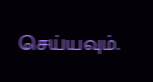செய்யவும்.